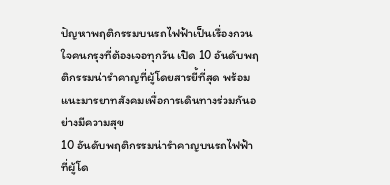ปัญหาพฤติกรรมบนรถไฟฟ้าเป็นเรื่องกวนใจคนกรุงที่ต้องเจอทุกวัน เปิด 10 อันดับพฤติกรรมน่ารำคาญที่ผู้โดยสารยี้ที่สุด พร้อมแนะมารยาทสังคมเพื่อการเดินทางร่วมกันอย่างมีความสุข
10 อันดับพฤติกรรมน่ารำคาญบนรถไฟฟ้า ที่ผู้โด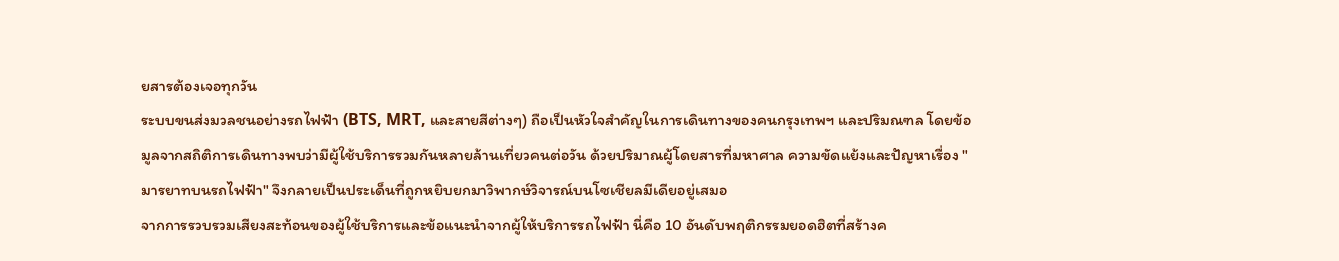ยสารต้องเจอทุกวัน
ระบบขนส่งมวลชนอย่างรถไฟฟ้า (BTS, MRT, และสายสีต่างๆ) ถือเป็นหัวใจสำคัญในการเดินทางของคนกรุงเทพฯ และปริมณฑล โดยข้อมูลจากสถิติการเดินทางพบว่ามีผู้ใช้บริการรวมกันหลายล้านเที่ยวคนต่อวัน ด้วยปริมาณผู้โดยสารที่มหาศาล ความขัดแย้งและปัญหาเรื่อง "มารยาทบนรถไฟฟ้า" จึงกลายเป็นประเด็นที่ถูกหยิบยกมาวิพากษ์วิจารณ์บนโซเชียลมีเดียอยู่เสมอ
จากการรวบรวมเสียงสะท้อนของผู้ใช้บริการและข้อแนะนำจากผู้ให้บริการรถไฟฟ้า นี่คือ 10 อันดับพฤติกรรมยอดฮิตที่สร้างค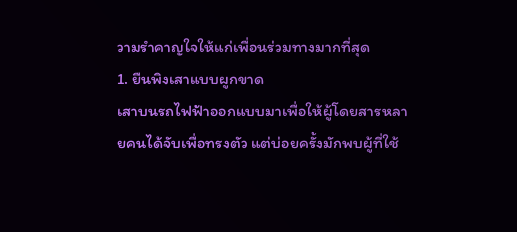วามรำคาญใจให้แก่เพื่อนร่วมทางมากที่สุด
1. ยืนพิงเสาแบบผูกขาด
เสาบนรถไฟฟ้าออกแบบมาเพื่อให้ผู้โดยสารหลายคนได้จับเพื่อทรงตัว แต่บ่อยครั้งมักพบผู้ที่ใช้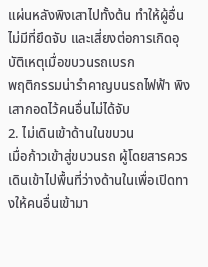แผ่นหลังพิงเสาไปทั้งต้น ทำให้ผู้อื่นไม่มีที่ยึดจับ และเสี่ยงต่อการเกิดอุบัติเหตุเมื่อขบวนรถเบรก
พฤติกรรมน่ารำคาญบนรถไฟฟ้า พิงเสากอดไว้คนอื่นไม่ได้จับ
2. ไม่เดินเข้าด้านในขบวน
เมื่อก้าวเข้าสู่ขบวนรถ ผู้โดยสารควรเดินเข้าไปพื้นที่ว่างด้านในเพื่อเปิดทางให้คนอื่นเข้ามา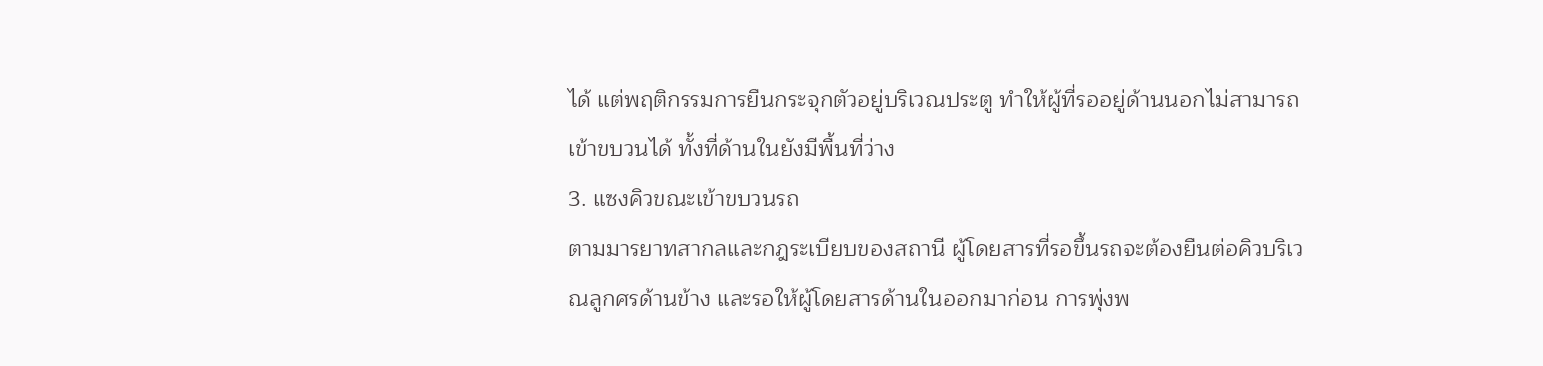ได้ แต่พฤติกรรมการยืนกระจุกตัวอยู่บริเวณประตู ทำให้ผู้ที่รออยู่ด้านนอกไม่สามารถเข้าขบวนได้ ทั้งที่ด้านในยังมีพื้นที่ว่าง
3. แซงคิวขณะเข้าขบวนรถ
ตามมารยาทสากลและกฎระเบียบของสถานี ผู้โดยสารที่รอขึ้นรถจะต้องยืนต่อคิวบริเวณลูกศรด้านข้าง และรอให้ผู้โดยสารด้านในออกมาก่อน การพุ่งพ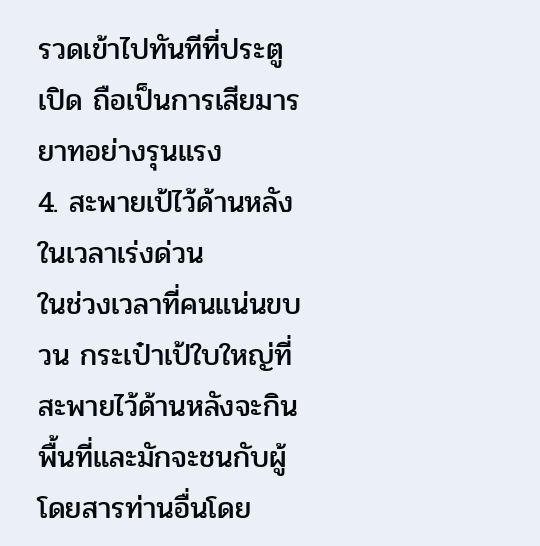รวดเข้าไปทันทีที่ประตูเปิด ถือเป็นการเสียมารยาทอย่างรุนแรง
4. สะพายเป้ไว้ด้านหลังในเวลาเร่งด่วน
ในช่วงเวลาที่คนแน่นขบวน กระเป๋าเป้ใบใหญ่ที่สะพายไว้ด้านหลังจะกินพื้นที่และมักจะชนกับผู้โดยสารท่านอื่นโดย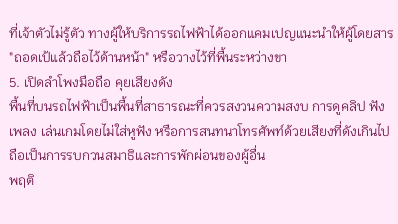ที่เจ้าตัวไม่รู้ตัว ทางผู้ให้บริการรถไฟฟ้าได้ออกแคมเปญแนะนำให้ผู้โดยสาร "ถอดเป้แล้วถือไว้ด้านหน้า" หรือวางไว้ที่พื้นระหว่างขา
5. เปิดลำโพงมือถือ คุยเสียงดัง
พื้นที่บนรถไฟฟ้าเป็นพื้นที่สาธารณะที่ควรสงวนความสงบ การดูคลิป ฟังเพลง เล่นเกมโดยไม่ใส่หูฟัง หรือการสนทนาโทรศัพท์ด้วยเสียงที่ดังเกินไป ถือเป็นการรบกวนสมาธิและการพักผ่อนของผู้อื่น
พฤติ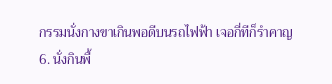กรรมนั่งกางขาเกินพอดีบนรถไฟฟ้า เจอกี่ทีก็รำคาญ
6. นั่งกินพื้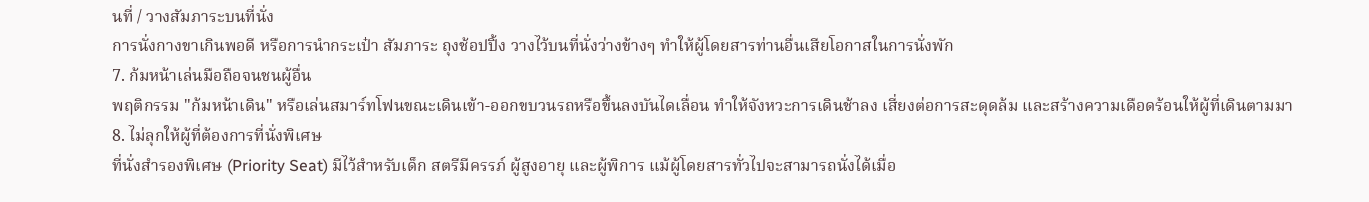นที่ / วางสัมภาระบนที่นั่ง
การนั่งกางขาเกินพอดี หรือการนำกระเป๋า สัมภาระ ถุงช้อปปิ้ง วางไว้บนที่นั่งว่างข้างๆ ทำให้ผู้โดยสารท่านอื่นเสียโอกาสในการนั่งพัก
7. ก้มหน้าเล่นมือถือจนชนผู้อื่น
พฤติกรรม "ก้มหน้าเดิน" หรือเล่นสมาร์ทโฟนขณะเดินเข้า-ออกขบวนรถหรือขึ้นลงบันไดเลื่อน ทำให้จังหวะการเดินช้าลง เสี่ยงต่อการสะดุดล้ม และสร้างความเดือดร้อนให้ผู้ที่เดินตามมา
8. ไม่ลุกให้ผู้ที่ต้องการที่นั่งพิเศษ
ที่นั่งสำรองพิเศษ (Priority Seat) มีไว้สำหรับเด็ก สตรีมีครรภ์ ผู้สูงอายุ และผู้พิการ แม้ผู้โดยสารทั่วไปจะสามารถนั่งได้เมื่อ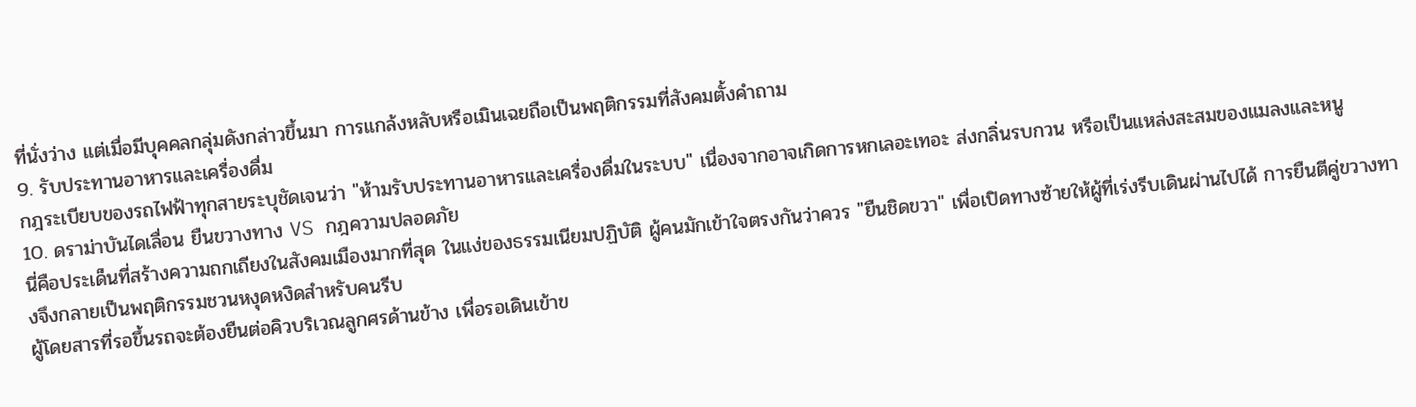ที่นั่งว่าง แต่เมื่อมีบุคคลกลุ่มดังกล่าวขึ้นมา การแกล้งหลับหรือเมินเฉยถือเป็นพฤติกรรมที่สังคมตั้งคำถาม
9. รับประทานอาหารและเครื่องดื่ม
กฎระเบียบของรถไฟฟ้าทุกสายระบุชัดเจนว่า "ห้ามรับประทานอาหารและเครื่องดื่มในระบบ" เนื่องจากอาจเกิดการหกเลอะเทอะ ส่งกลิ่นรบกวน หรือเป็นแหล่งสะสมของแมลงและหนู
10. ดราม่าบันไดเลื่อน ยืนขวางทาง VS กฎความปลอดภัย
นี่คือประเด็นที่สร้างความถกเถียงในสังคมเมืองมากที่สุด ในแง่ของธรรมเนียมปฏิบัติ ผู้คนมักเข้าใจตรงกันว่าควร "ยืนชิดขวา" เพื่อเปิดทางซ้ายให้ผู้ที่เร่งรีบเดินผ่านไปได้ การยืนตีคู่ขวางทางจึงกลายเป็นพฤติกรรมชวนหงุดหงิดสำหรับคนรีบ
ผู้โดยสารที่รอขึ้นรถจะต้องยืนต่อคิวบริเวณลูกศรด้านข้าง เพื่อรอเดินเข้าข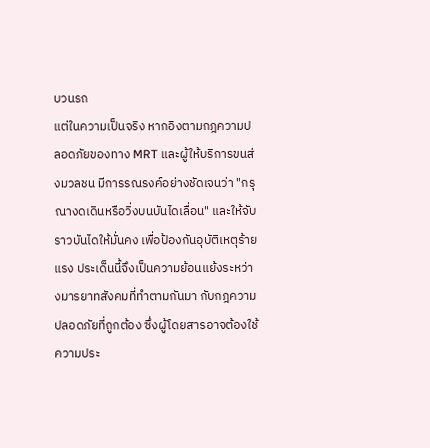บวนรถ
แต่ในความเป็นจริง หากอิงตามกฎความปลอดภัยของทาง MRT และผู้ให้บริการขนส่งมวลชน มีการรณรงค์อย่างชัดเจนว่า "กรุณางดเดินหรือวิ่งบนบันไดเลื่อน" และให้จับราวบันไดให้มั่นคง เพื่อป้องกันอุบัติเหตุร้ายแรง ประเด็นนี้จึงเป็นความย้อนแย้งระหว่างมารยาทสังคมที่ทำตามกันมา กับกฎความปลอดภัยที่ถูกต้อง ซึ่งผู้โดยสารอาจต้องใช้ความประ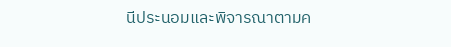นีประนอมและพิจารณาตามค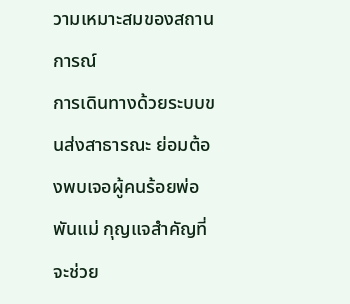วามเหมาะสมของสถานการณ์
การเดินทางด้วยระบบขนส่งสาธารณะ ย่อมต้องพบเจอผู้คนร้อยพ่อพันแม่ กุญแจสำคัญที่จะช่วย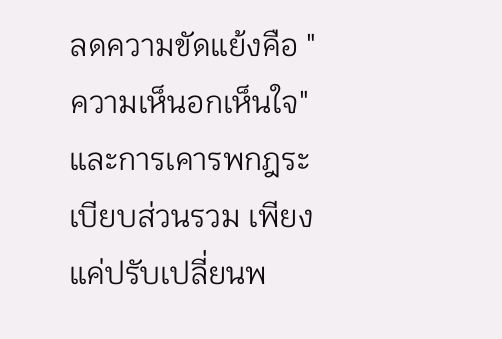ลดความขัดแย้งคือ "ความเห็นอกเห็นใจ" และการเคารพกฎระเบียบส่วนรวม เพียงแค่ปรับเปลี่ยนพ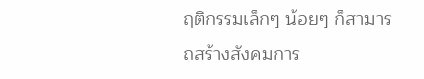ฤติกรรมเล็กๆ น้อยๆ ก็สามารถสร้างสังคมการ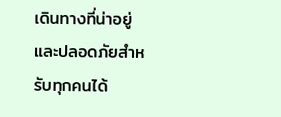เดินทางที่น่าอยู่และปลอดภัยสำหรับทุกคนได้